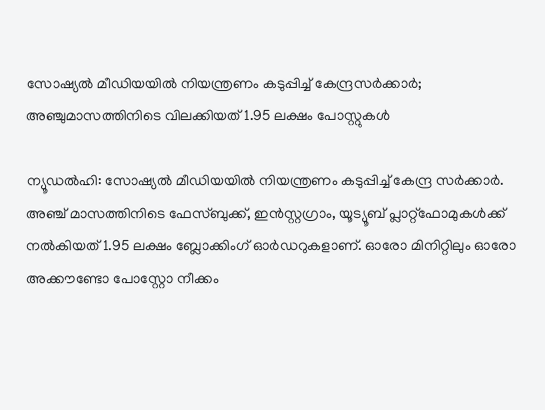സോഷ്യല്‍ മീഡിയയില്‍ നിയന്ത്രണം കടുപ്പിച്ച് കേന്ദ്രസര്‍ക്കാർ; അഞ്ചുമാസത്തിനിടെ വിലക്കിയത് 1.95 ലക്ഷം പോസ്റ്റുകൾ

ന്യൂഡല്‍ഹി: സോഷ്യല്‍ മീഡിയയില്‍ നിയന്ത്രണം കടുപ്പിച്ച് കേന്ദ്ര സര്‍ക്കാര്‍. അഞ്ച് മാസത്തിനിടെ ഫേസ്ബുക്ക്, ഇന്‍സ്റ്റഗ്രാം, യൂട്യൂബ് പ്ലാറ്റ്‌ഫോമുകള്‍ക്ക് നല്‍കിയത് 1.95 ലക്ഷം ബ്ലോക്കിംഗ് ഓര്‍ഡറുകളാണ്. ഓരോ മിനിറ്റിലും ഓരോ അക്കൗണ്ടോ പോസ്റ്റോ നീക്കം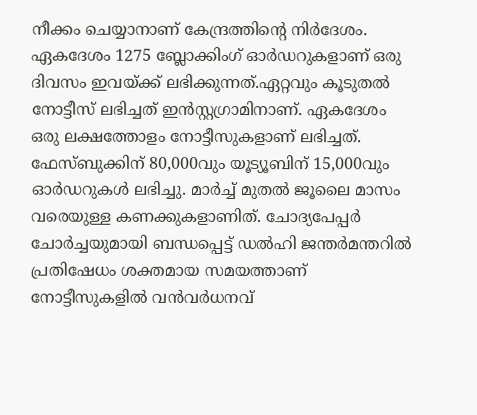നീക്കം ചെയ്യാനാണ് കേന്ദ്രത്തിന്റെ നിര്‍ദേശം. ഏകദേശം 1275 ബ്ലോക്കിംഗ് ഓര്‍ഡറുകളാണ് ഒരു ദിവസം ഇവയ്ക്ക് ലഭിക്കുന്നത്.ഏറ്റവും കൂടുതല്‍ നോട്ടീസ് ലഭിച്ചത് ഇന്‍സ്റ്റഗ്രാമിനാണ്. ഏകദേശം ഒരു ലക്ഷത്തോളം നോട്ടീസുകളാണ് ലഭിച്ചത്. ഫേസ്ബുക്കിന് 80,000വും യൂട്യൂബിന് 15,000വും ഓര്‍ഡറുകള്‍ ലഭിച്ചു. മാര്‍ച്ച് മുതല്‍ ജൂലൈ മാസം വരെയുള്ള കണക്കുകളാണിത്. ചോദ്യപേപ്പര്‍ ചോര്‍ച്ചയുമായി ബന്ധപ്പെട്ട് ഡല്‍ഹി ജന്തര്‍മന്തറില്‍ പ്രതിഷേധം ശക്തമായ സമയത്താണ് നോട്ടീസുകളില്‍ വന്‍വര്‍ധനവ്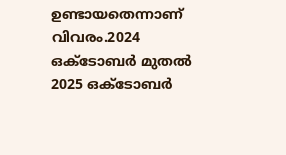ഉണ്ടായതെന്നാണ് വിവരം.2024 ഒക്ടോബര്‍ മുതല്‍ 2025 ഒക്ടോബര്‍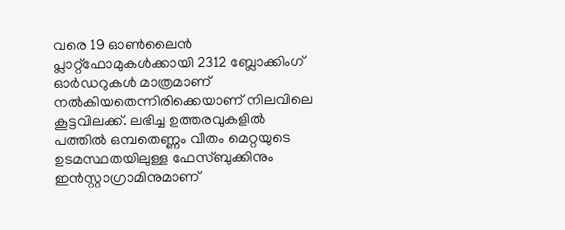വരെ 19 ഓണ്‍ലൈന്‍ പ്ലാറ്റ്‌ഫോമുകള്‍ക്കായി 2312 ബ്ലോക്കിംഗ് ഓര്‍ഡറുകള്‍ മാത്രമാണ് നല്‍കിയതെന്നിരിക്കെയാണ് നിലവിലെ കൂട്ടവിലക്ക്. ലഭിച്ച ഉത്തരവുകളില്‍ പത്തില്‍ ഒമ്പതെണ്ണം വീതം മെറ്റയുടെ ഉടമസ്ഥതയിലുള്ള ഫേസ്ബുക്കിനും ഇന്‍സ്റ്റാഗ്രാമിനുമാണ്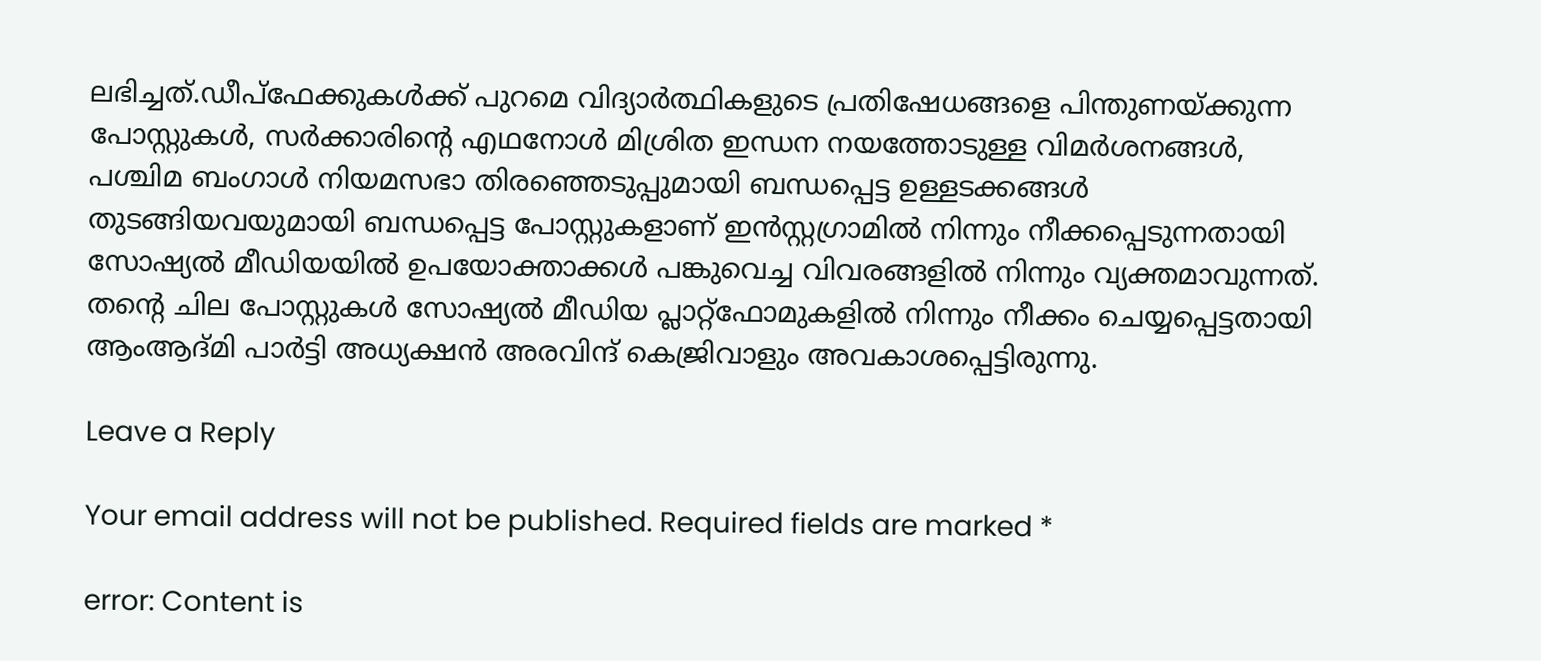ലഭിച്ചത്.ഡീപ്ഫേക്കുകള്‍ക്ക് പുറമെ വിദ്യാര്‍ത്ഥികളുടെ പ്രതിഷേധങ്ങളെ പിന്തുണയ്ക്കുന്ന പോസ്റ്റുകള്‍, സര്‍ക്കാരിന്റെ എഥനോള്‍ മിശ്രിത ഇന്ധന നയത്തോടുള്ള വിമര്‍ശനങ്ങള്‍, പശ്ചിമ ബംഗാള്‍ നിയമസഭാ തിരഞ്ഞെടുപ്പുമായി ബന്ധപ്പെട്ട ഉള്ളടക്കങ്ങള്‍ തുടങ്ങിയവയുമായി ബന്ധപ്പെട്ട പോസ്റ്റുകളാണ് ഇന്‍സ്റ്റഗ്രാമില്‍ നിന്നും നീക്കപ്പെടുന്നതായി സോഷ്യല്‍ മീഡിയയില്‍ ഉപയോക്താക്കള്‍ പങ്കുവെച്ച വിവരങ്ങളില്‍ നിന്നും വ്യക്തമാവുന്നത്. തന്റെ ചില പോസ്റ്റുകള്‍ സോഷ്യല്‍ മീഡിയ പ്ലാറ്റ്‌ഫോമുകളില്‍ നിന്നും നീക്കം ചെയ്യപ്പെട്ടതായി ആംആദ്മി പാര്‍ട്ടി അധ്യക്ഷന്‍ അരവിന്ദ് കെജ്രിവാളും അവകാശപ്പെട്ടിരുന്നു.

Leave a Reply

Your email address will not be published. Required fields are marked *

error: Content is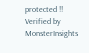protected !!
Verified by MonsterInsights